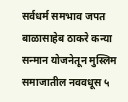सर्वधर्म समभाव जपत बाळासाहेब ठाकरे कन्या सन्मान योजनेतून मुस्लिम समाजातील नववधूस ५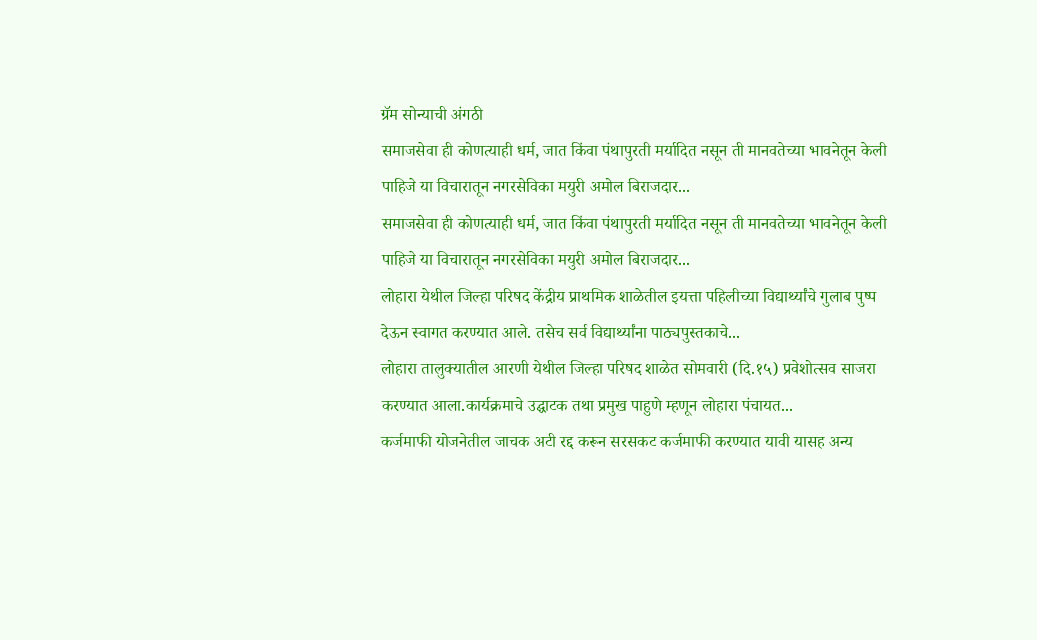ग्रॅम सोन्याची अंगठी
समाजसेवा ही कोणत्याही धर्म, जात किंवा पंथापुरती मर्यादित नसून ती मानवतेच्या भावनेतून केली पाहिजे या विचारातून नगरसेविका मयुरी अमोल बिराजदार...
समाजसेवा ही कोणत्याही धर्म, जात किंवा पंथापुरती मर्यादित नसून ती मानवतेच्या भावनेतून केली पाहिजे या विचारातून नगरसेविका मयुरी अमोल बिराजदार...
लोहारा येथील जिल्हा परिषद केंद्रीय प्राथमिक शाळेतील इयत्ता पहिलीच्या विद्यार्थ्यांचे गुलाब पुष्प देऊन स्वागत करण्यात आले. तसेच सर्व विद्यार्थ्यांना पाठ्यपुस्तकाचे...
लोहारा तालुक्यातील आरणी येथील जिल्हा परिषद शाळेत सोमवारी (दि.१५) प्रवेशोत्सव साजरा करण्यात आला.कार्यक्रमाचे उद्घाटक तथा प्रमुख पाहुणे म्हणून लोहारा पंचायत...
कर्जमाफी योजनेतील जाचक अटी रद्द करून सरसकट कर्जमाफी करण्यात यावी यासह अन्य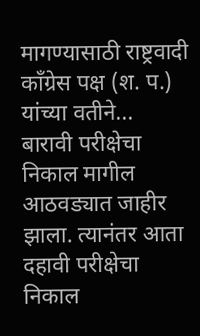मागण्यासाठी राष्ट्रवादी काँग्रेस पक्ष (श. प.) यांच्या वतीने...
बारावी परीक्षेचा निकाल मागील आठवड्यात जाहीर झाला. त्यानंतर आता दहावी परीक्षेचा निकाल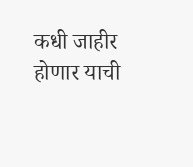कधी जाहीर होणार याची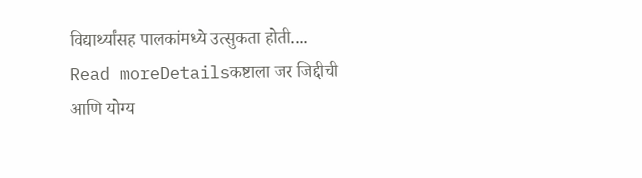विद्यार्थ्यांसह पालकांमध्ये उत्सुकता होती....
Read moreDetailsकष्टाला जर जिद्दीची आणि योग्य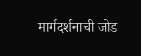मार्गदर्शनाची जोड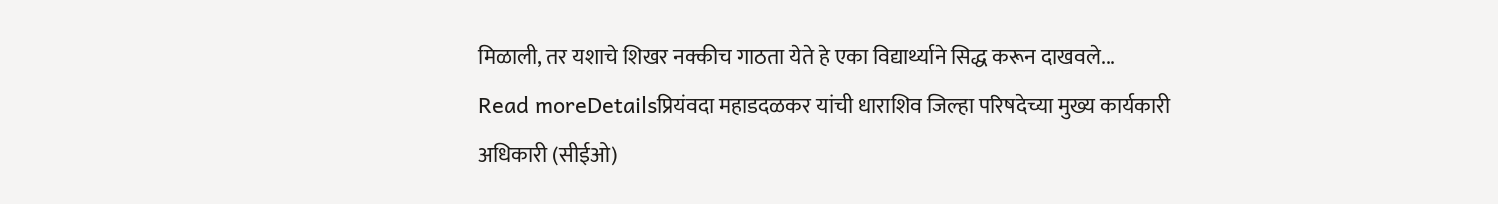मिळाली, तर यशाचे शिखर नक्कीच गाठता येते हे एका विद्यार्थ्याने सिद्ध करून दाखवले...
Read moreDetailsप्रियंवदा महाडदळकर यांची धाराशिव जिल्हा परिषदेच्या मुख्य कार्यकारी अधिकारी (सीईओ)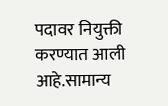पदावर नियुक्ती करण्यात आली आहे.सामान्य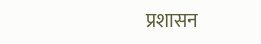प्रशासन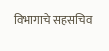विभागाचे सहसचिव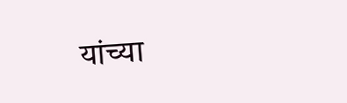यांच्या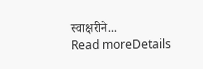स्वाक्षरीने...
Read moreDetails